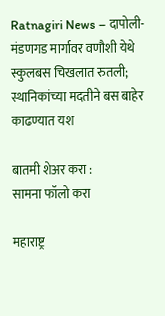Ratnagiri News – दापोली-मंडणगड मार्गावर वणौशी येथे स्कुलबस चिखलात रुतली; स्थानिकांच्या मदतीने बस बाहेर काढण्यात यश

बातमी शेअर करा :
सामना फॉलो करा

महाराष्ट्र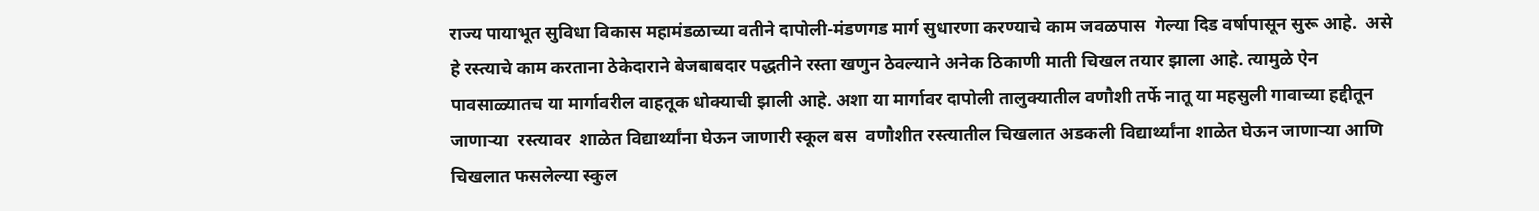राज्य पायाभूत सुविधा विकास महामंडळाच्या वतीने दापोली-मंडणगड मार्ग सुधारणा करण्याचे काम जवळपास  गेल्या दिड वर्षापासून सुरू आहे.  असे हे रस्त्याचे काम करताना ठेकेदाराने बेजबाबदार पद्धतीने रस्ता खणुन ठेवल्याने अनेक ठिकाणी माती चिखल तयार झाला आहे. त्यामुळे ऐन पावसाळ्यातच या मार्गावरील वाहतूक धोक्याची झाली आहे. अशा या मार्गावर दापोली तालुक्यातील वणौशी तर्फे नातू या महसुली गावाच्या हद्दीतून जाणाऱ्या  रस्त्यावर  शाळेत विद्यार्थ्यांना घेऊन जाणारी स्कूल बस  वणौशीत रस्त्यातील चिखलात अडकली विद्यार्थ्यांना शाळेत घेऊन जाणाऱ्या आणि चिखलात फसलेल्या स्कुल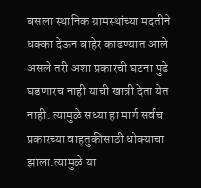बसला स्थानिक ग्रामस्थांच्या मदतीने धक्का देऊन बाहेर काढण्यात आले असले तरी अशा प्रकारची घटना पुढे घडणारच नाही याची खात्री देता येत नाही. त्यामुळे सध्या हा मार्ग सर्वच प्रकारच्या वाहतुकीसाठी धोक्याचा झाला.त्यामुळे या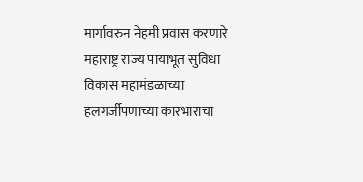मार्गावरुन नेहमी प्रवास करणारे महाराष्ट्र राज्य पायाभूत सुविधा विकास महामंडळाच्या हलगर्जीपणाच्या कारभाराचा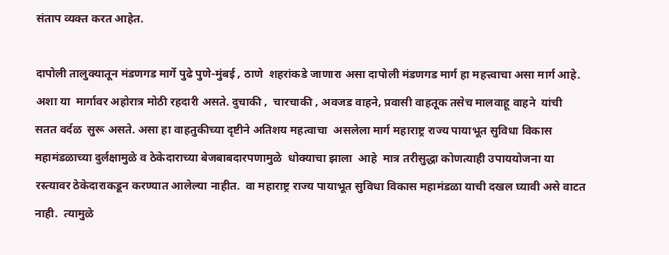संताप व्यक्त करत आहेत.

दापोली तालुक्यातून मंडणगड मार्गे पुढे पुणे-मुंबई , ठाणे  शहरांकडे जाणारा असा दापोली मंडणगड मार्ग हा महत्त्वाचा असा मार्ग आहे. अशा या  मार्गावर अहोरात्र मोठी रहदारी असते. दुचाकी ,  चारचाकी , अवजड वाहने, प्रवासी वाहतूक तसेच मालवाहू वाहने  यांची सतत वर्दळ  सुरू असते. असा हा वाहतुकीच्या दृष्टीने अतिशय महत्वाचा  असलेला मार्ग महाराष्ट्र राज्य पायाभूत सुविधा विकास महामंडळाच्या दुर्लक्षामुळे व ठेकेदाराच्या बेजबाबदारपणामुळे  धोक्याचा झाला  आहे  मात्र तरीसुद्धा कोणत्याही उपाययोजना या रस्त्यावर ठेकेदाराकडून करण्यात आलेल्या नाहीत.  वा महाराष्ट्र राज्य पायाभूत सुविधा विकास महामंडळा याची दखल घ्यावी असे वाटत नाही.  त्यामुळे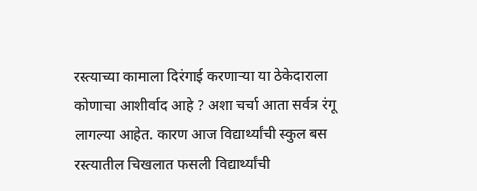रस्त्याच्या कामाला दिरंगाई करणाऱ्या या ठेकेदाराला कोणाचा आशीर्वाद आहे ? अशा चर्चा आता सर्वत्र रंगू लागल्या आहेत. कारण आज विद्यार्थ्यांची स्कुल बस रस्त्यातील चिखलात फसली विद्यार्थ्यांची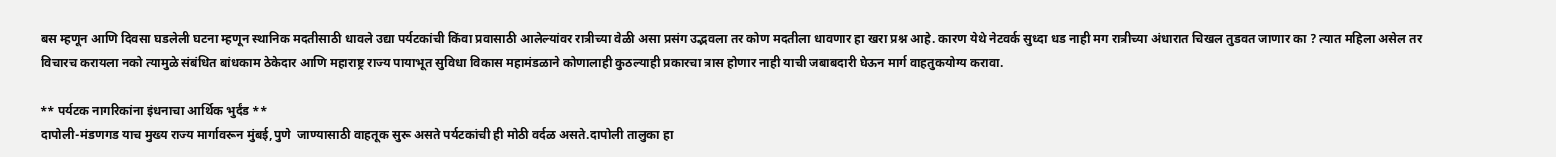बस म्हणून आणि दिवसा घडलेली घटना म्हणून स्थानिक मदतीसाठी धावले उद्या पर्यटकांची किंवा प्रवासाठी आलेल्यांवर रात्रीच्या वेळी असा प्रसंग उद्भवला तर कोण मदतीला धावणार हा खरा प्रश्न आहे. कारण येथे नेटवर्क सुध्दा धड नाही मग रात्रीच्या अंधारात चिखल तुडवत जाणार का ? त्यात महिला असेल तर विचारच करायला नको त्यामुळे संबंधित बांधकाम ठेकेदार आणि महाराष्ट्र राज्य पायाभूत सुविधा विकास महामंडळाने कोणालाही कुठल्याही प्रकारचा त्रास होणार नाही याची जबाबदारी घेऊन मार्ग वाहतुकयोग्य करावा.

** पर्यटक नागरिकांना इंधनाचा आर्थिक भुर्दंड **
दापोली-मंडणगड याच मुख्य राज्य मार्गावरून मुंबई,पुणे  जाण्यासाठी वाहतूक सुरू असते पर्यटकांची ही मोठी वर्दळ असते.दापोली तालुका हा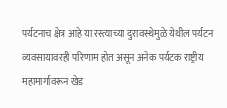पर्यटनाच क्षेत्र आहे या रस्त्याच्या दुरावस्थेमुळे येथील पर्यटन व्यवसायावरही परिणाम होत असून अनेक पर्यटक राष्ट्रीय महामार्गावरून खेड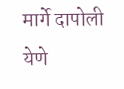मार्गे दापोली येणे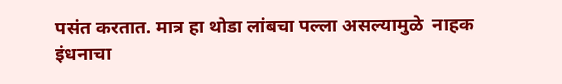पसंत करतात. मात्र हा थोडा लांबचा पल्ला असल्यामुळे  नाहक इंधनाचा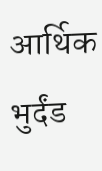आर्थिक भुर्दंड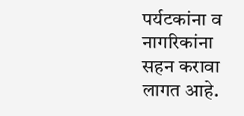पर्यटकांना व नागरिकांना सहन करावा लागत आहे.